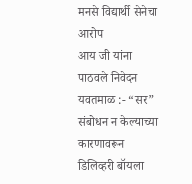मनसे विद्यार्थी सेनेचा आरोप
आय जी यांना पाठवले निवेदन
यवतमाळ :- “सर” संबोधन न केल्याच्या कारणावरून डिलिव्हरी बॉयला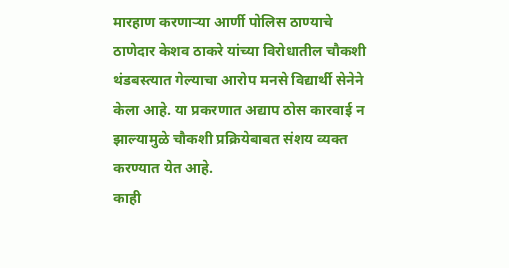मारहाण करणाऱ्या आर्णी पोलिस ठाण्याचे ठाणेदार केशव ठाकरे यांच्या विरोधातील चौकशी थंडबस्त्यात गेल्याचा आरोप मनसे विद्यार्थी सेनेने केला आहे. या प्रकरणात अद्याप ठोस कारवाई न झाल्यामुळे चौकशी प्रक्रियेबाबत संशय व्यक्त करण्यात येत आहे.
काही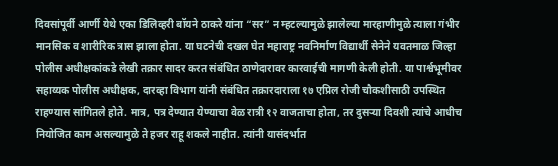दिवसांपूर्वी आर्णी येथे एका डिलिव्हरी बॉयने ठाकरे यांना “सर” न म्हटल्यामुळे झालेल्या मारहाणीमुळे त्याला गंभीर मानसिक व शारीरिक त्रास झाला होता. या घटनेची दखल घेत महाराष्ट्र नवनिर्माण विद्यार्थी सेनेने यवतमाळ जिल्हा पोलीस अधीक्षकांकडे लेखी तक्रार सादर करत संबंधित ठाणेदारावर कारवाईची मागणी केली होती. या पार्श्वभूमीवर सहाय्यक पोलीस अधीक्षक, दारव्हा विभाग यांनी संबंधित तक्रारदाराला १७ एप्रिल रोजी चौकशीसाठी उपस्थित राहण्यास सांगितले होते. मात्र, पत्र देण्यात येण्याचा वेळ रात्री १२ वाजताचा होता, तर दुसऱ्या दिवशी त्यांचे आधीच नियोजित काम असल्यामुळे ते हजर राहू शकले नाहीत. त्यांनी यासंदर्भात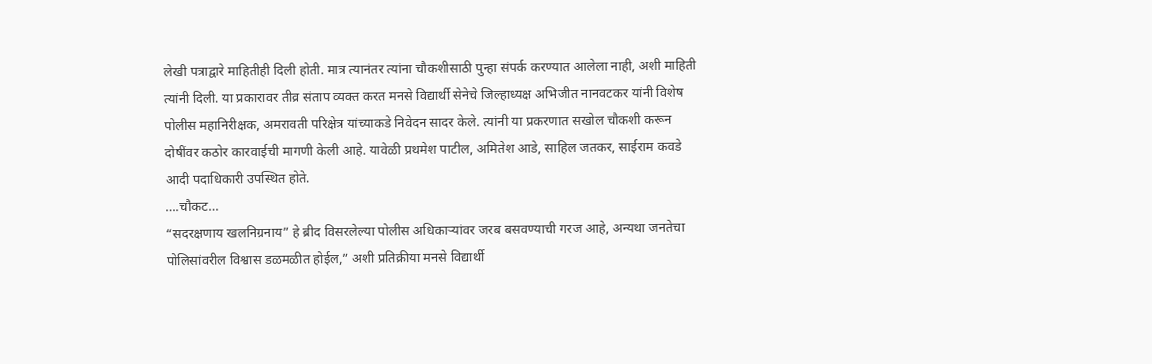लेखी पत्राद्वारे माहितीही दिली होती. मात्र त्यानंतर त्यांना चौकशीसाठी पुन्हा संपर्क करण्यात आलेला नाही, अशी माहिती त्यांनी दिली. या प्रकारावर तीव्र संताप व्यक्त करत मनसे विद्यार्थी सेनेचे जिल्हाध्यक्ष अभिजीत नानवटकर यांनी विशेष पोलीस महानिरीक्षक, अमरावती परिक्षेत्र यांच्याकडे निवेदन सादर केले. त्यांनी या प्रकरणात सखोल चौकशी करून दोषींवर कठोर कारवाईची मागणी केली आहे. यावेळी प्रथमेश पाटील, अमितेश आडे, साहिल जतकर, साईराम कवडे आदी पदाधिकारी उपस्थित होते.
….चौकट…
“सदरक्षणाय खलनिग्रनाय” हे ब्रीद विसरलेल्या पोलीस अधिकाऱ्यांवर जरब बसवण्याची गरज आहे, अन्यथा जनतेचा पोलिसांवरील विश्वास डळमळीत होईल,” अशी प्रतिक्रीया मनसे विद्यार्थी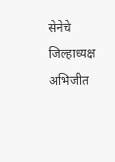सेनेचे जिल्हाध्यक्ष अभिजीत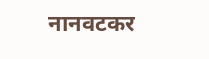नानवटकर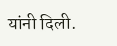यांनी दिली.